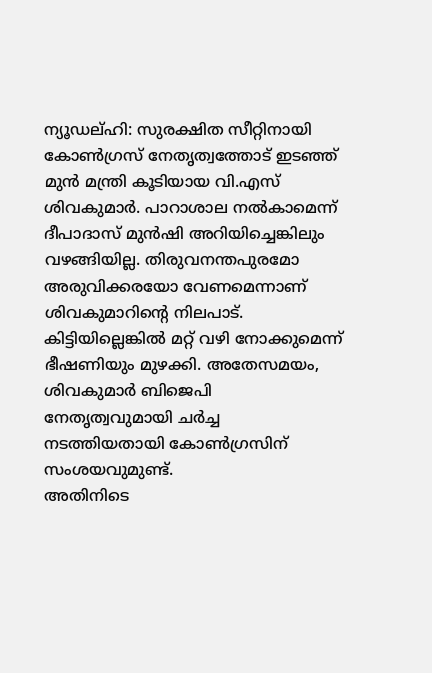ന്യൂഡല്ഹി: സുരക്ഷിത സീറ്റിനായി കോൺഗ്രസ് നേതൃത്വത്തോട് ഇടഞ്ഞ് മുൻ മന്ത്രി കൂടിയായ വി.എസ് ശിവകുമാർ. പാറാശാല നൽകാമെന്ന് ദീപാദാസ് മുൻഷി അറിയിച്ചെങ്കിലും വഴങ്ങിയില്ല. തിരുവനന്തപുരമോ അരുവിക്കരയോ വേണമെന്നാണ് ശിവകുമാറിന്റെ നിലപാട്. കിട്ടിയില്ലെങ്കിൽ മറ്റ് വഴി നോക്കുമെന്ന് ഭീഷണിയും മുഴക്കി. അതേസമയം, ശിവകുമാർ ബിജെപി നേതൃത്വവുമായി ചർച്ച നടത്തിയതായി കോൺഗ്രസിന് സംശയവുമുണ്ട്.
അതിനിടെ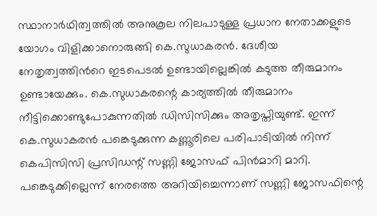സ്ഥാനാർഥിത്വത്തിൽ അനുകൂല നിലപാടുള്ള പ്രധാന നേതാക്കളുടെ യോഗം വിളിക്കാനൊരുങ്ങി കെ.സുധാകരൻ. ദേശീയ നേതൃത്വത്തിൻറെ ഇടപെടൽ ഉണ്ടായില്ലെങ്കിൽ കടുത്ത തീരുമാനം ഉണ്ടായേക്കും. കെ.സുധാകരന്റെ കാര്യത്തിൽ തീരുമാനം നീട്ടിക്കൊണ്ടുപോകുന്നതിൽ ഡിസിസിക്കും അതൃപ്തിയുണ്ട്. ഇന്ന് കെ.സുധാകരൻ പങ്കെടുക്കുന്ന കണ്ണൂരിലെ പരിപാടിയിൽ നിന്ന് കെപിസിസി പ്രസിഡന്റ് സണ്ണി ജോസഫ് പിൻമാറി മാറി. പങ്കെടുക്കില്ലെന്ന് നേരത്തെ അറിയിച്ചെന്നാണ് സണ്ണി ജോസഫിന്റെ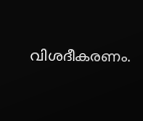വിശദീകരണം.